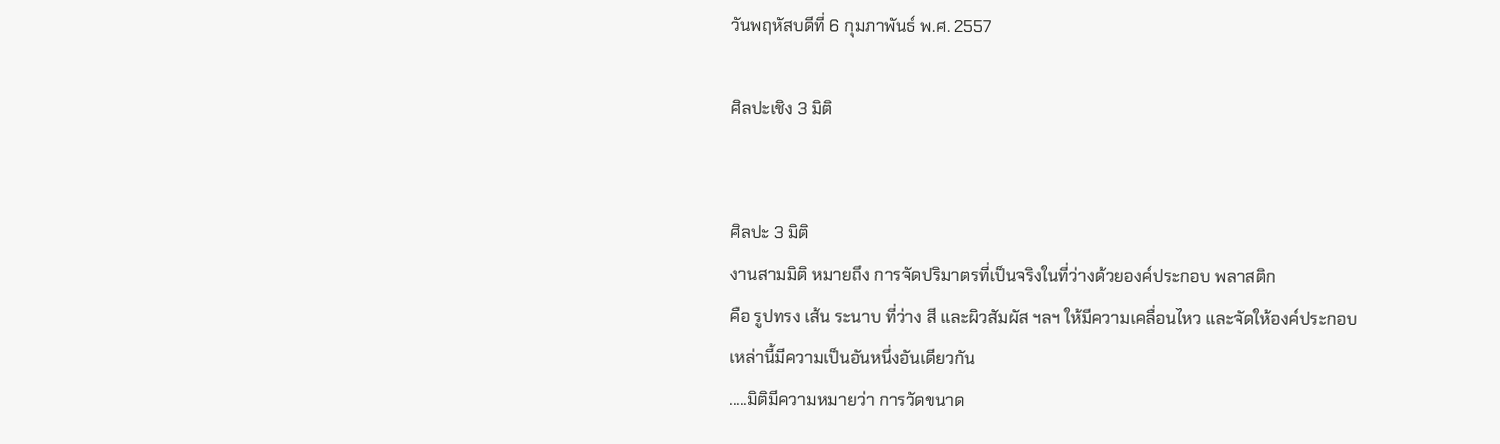วันพฤหัสบดีที่ 6 กุมภาพันธ์ พ.ศ. 2557

ศิลปะเชิง 3 มิติ


ศิลปะ 3 มิติ
งานสามมิติ หมายถึง การจัดปริมาตรที่เป็นจริงในที่ว่างด้วยองค์ประกอบ พลาสติก
คือ รูปทรง เส้น ระนาบ ที่ว่าง สี และผิวสัมผัส ฯลฯ ให้มีความเคลื่อนไหว และจัดให้องค์ประกอบ
เหล่านี้มีความเป็นอันหนึ่งอันเดียวกัน
.....มิติมีความหมายว่า การวัดขนาด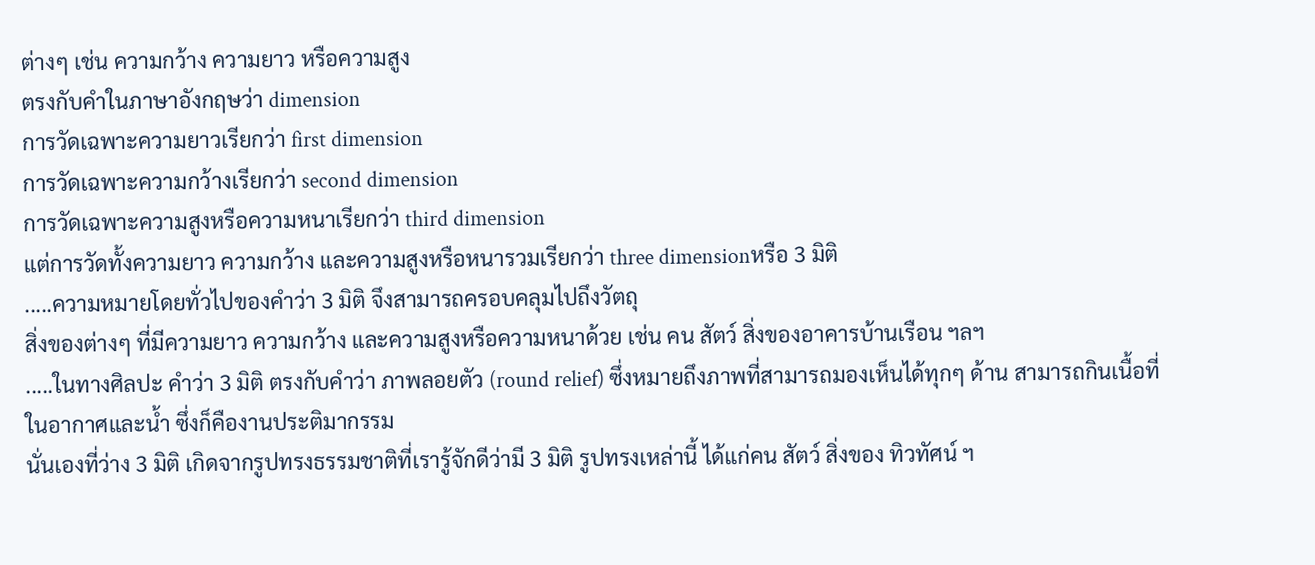ต่างๆ เช่น ความกว้าง ความยาว หรือความสูง
ตรงกับคำในภาษาอังกฤษว่า dimension
การวัดเฉพาะความยาวเรียกว่า first dimension
การวัดเฉพาะความกว้างเรียกว่า second dimension
การวัดเฉพาะความสูงหรือความหนาเรียกว่า third dimension
แต่การวัดทั้งความยาว ความกว้าง และความสูงหรือหนารวมเรียกว่า three dimensionหรือ 3 มิติ
.....ความหมายโดยทั่วไปของคำว่า 3 มิติ จึงสามารถครอบคลุมไปถึงวัตถุ
สิ่งของต่างๆ ที่มีความยาว ความกว้าง และความสูงหรือความหนาด้วย เช่น คน สัตว์ สิ่งของอาคารบ้านเรือน ฯลฯ
.....ในทางศิลปะ คำว่า 3 มิติ ตรงกับคำว่า ภาพลอยตัว (round relief) ซึ่งหมายถึงภาพที่สามารถมองเห็นได้ทุกๆ ด้าน สามารถกินเนื้อที่ในอากาศและน้ำ ซึ่งก็คืองานประติมากรรม
นั่นเองที่ว่าง 3 มิติ เกิดจากรูปทรงธรรมชาติที่เรารู้จักดีว่ามี 3 มิติ รูปทรงเหล่านี้ ได้แก่คน สัตว์ สิ่งของ ทิวทัศน์ ฯ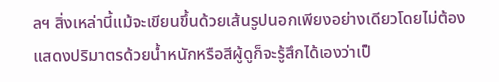ลฯ สิ่งเหล่านี้แม้จะเขียนขึ้นด้วยเส้นรูปนอกเพียงอย่างเดียวโดยไม่ต้องแสดงปริมาตรด้วยน้ำหนักหรือสีผู้ดูก็จะรู้สึกได้เองว่าเป็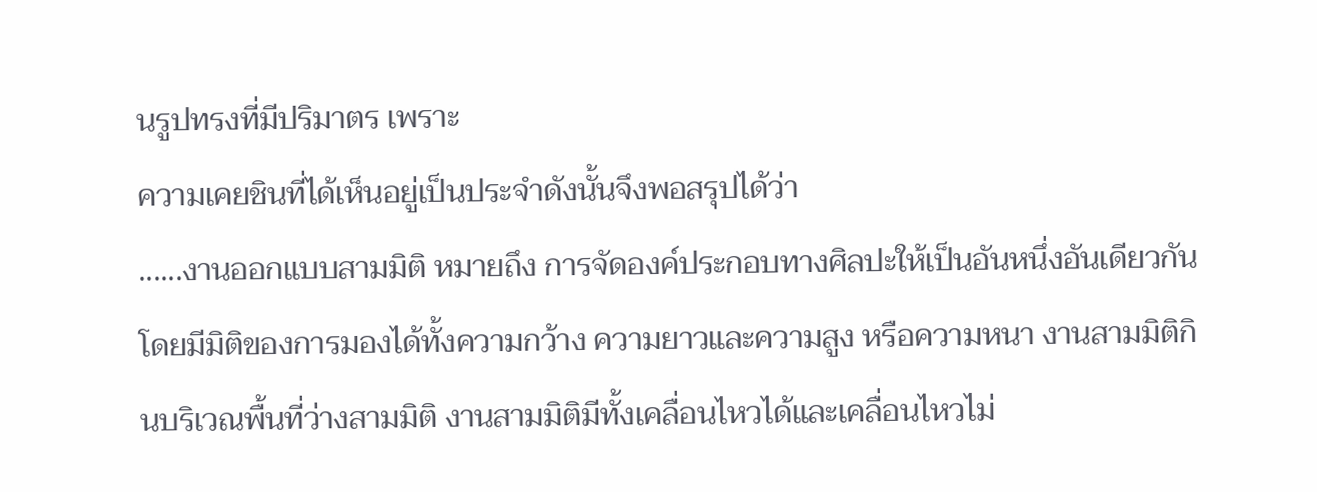นรูปทรงที่มีปริมาตร เพราะ
ความเคยชินที่ได้เห็นอยู่เป็นประจำดังนั้นจึงพอสรุปได้ว่า
......งานออกแบบสามมิติ หมายถึง การจัดองค์ประกอบทางศิลปะให้เป็นอันหนึ่งอันเดียวกัน โดยมีมิติของการมองได้ทั้งความกว้าง ความยาวและความสูง หรือความหนา งานสามมิติกินบริเวณพื้นที่ว่างสามมิติ งานสามมิติมีทั้งเคลื่อนไหวได้และเคลื่อนไหวไม่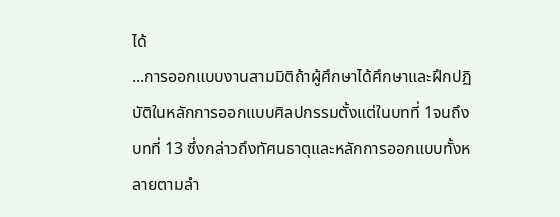ได้
...การออกแบบงานสามมิติถ้าผู้ศึกษาได้ศึกษาและฝึกปฏิบัติในหลักการออกแบบศิลปกรรมตั้งแต่ในบทที่ 1จนถึงบทที่ 13 ซึ่งกล่าวถึงทัศนธาตุและหลักการออกแบบทั้งหลายตามลำ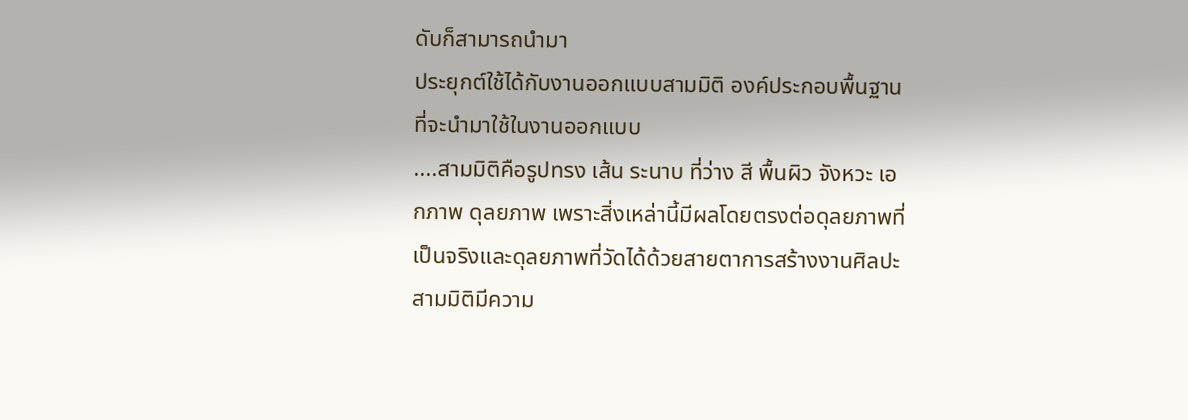ดับก็สามารถนำมา
ประยุกต์ใช้ได้กับงานออกแบบสามมิติ องค์ประกอบพื้นฐานที่จะนำมาใช้ในงานออกแบบ
....สามมิติคือรูปทรง เส้น ระนาบ ที่ว่าง สี พื้นผิว จังหวะ เอกภาพ ดุลยภาพ เพราะสิ่งเหล่านี้มีผลโดยตรงต่อดุลยภาพที่เป็นจริงและดุลยภาพที่วัดได้ด้วยสายตาการสร้างงานศิลปะสามมิติมีความ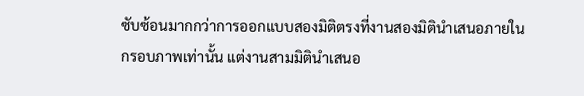ซับซ้อนมากกว่าการออกแบบสองมิติตรงที่งานสองมิตินำเสนอภายในกรอบภาพเท่านั้น แต่งานสามมิตินำเสนอ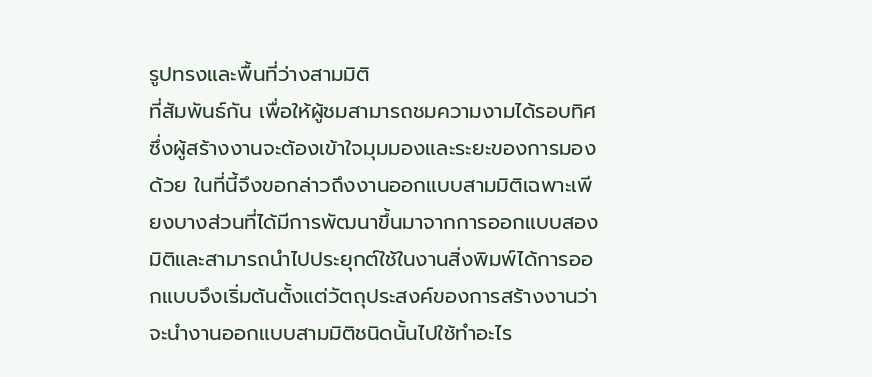รูปทรงและพื้นที่ว่างสามมิติ
ที่สัมพันธ์กัน เพื่อให้ผู้ชมสามารถชมความงามได้รอบทิศ ซึ่งผู้สร้างงานจะต้องเข้าใจมุมมองและระยะของการมองด้วย ในที่นี้จึงขอกล่าวถึงงานออกแบบสามมิติเฉพาะเพียงบางส่วนที่ได้มีการพัฒนาขึ้นมาจากการออกแบบสองมิติและสามารถนำไปประยุกต์ใช้ในงานสิ่งพิมพ์ได้การออกแบบจึงเริ่มต้นตั้งแต่วัตถุประสงค์ของการสร้างงานว่า จะนำงานออกแบบสามมิติชนิดนั้นไปใช้ทำอะไร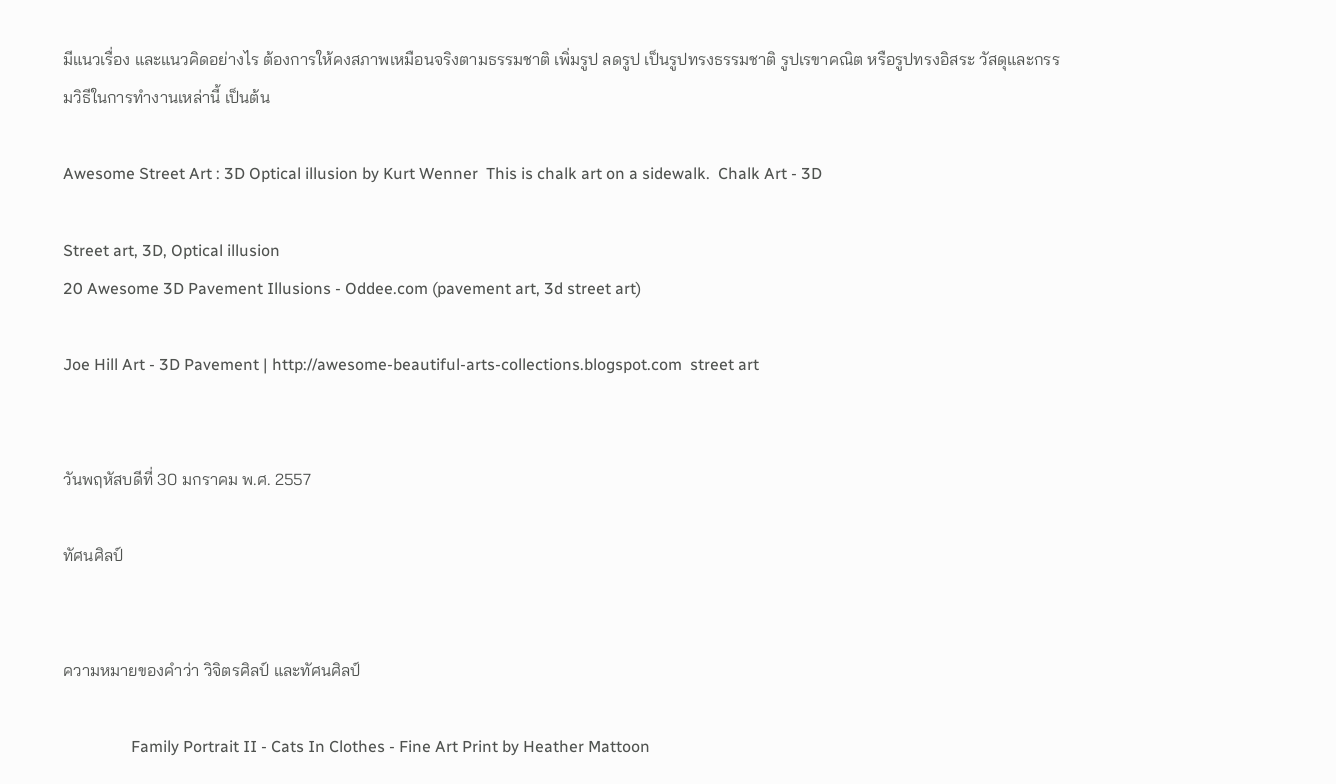มีแนวเรื่อง และแนวคิดอย่างไร ต้องการให้คงสภาพเหมือนจริงตามธรรมชาติ เพิ่มรูป ลดรูป เป็นรูปทรงธรรมชาติ รูปเรขาคณิต หรือรูปทรงอิสระ วัสดุและกรรมวิธีในการทำงานเหล่านี้ เป็นต้น

Awesome Street Art : 3D Optical illusion by Kurt Wenner  This is chalk art on a sidewalk.  Chalk Art - 3D

Street art, 3D, Optical illusion
20 Awesome 3D Pavement Illusions - Oddee.com (pavement art, 3d street art)

Joe Hill Art - 3D Pavement | http://awesome-beautiful-arts-collections.blogspot.com  street art


วันพฤหัสบดีที่ 30 มกราคม พ.ศ. 2557

ทัศนศิลป์


ความหมายของคำว่า วิจิตรศิลป์ และทัศนศิลป์

                 Family Portrait II - Cats In Clothes - Fine Art Print by Heather Mattoon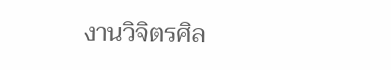งานวิจิตรศิล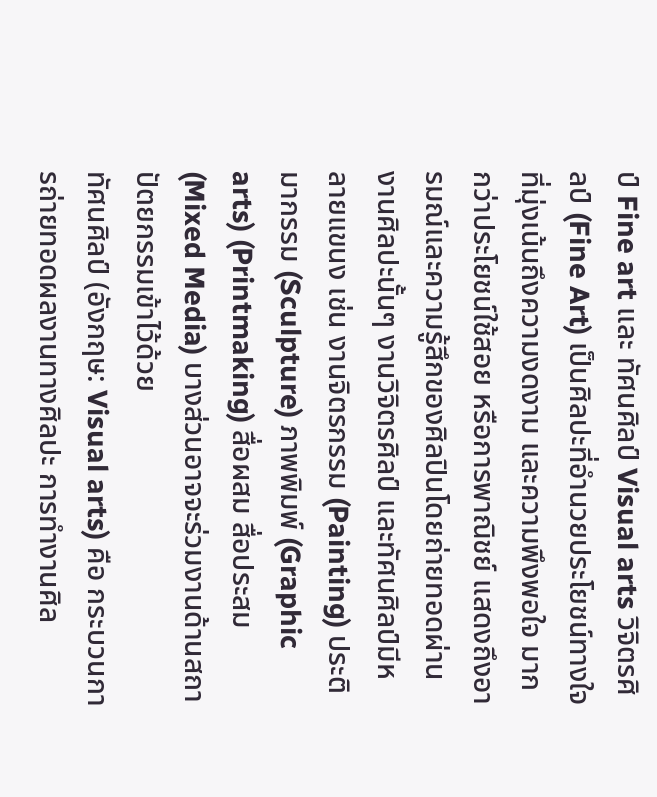ป์ Fine art และ ทัศนศิลป์ Visual arts วิจิตรศิลป์ (Fine Art) เป็นศิลปะที่อำนวยประโยชน์ทางใจ ที่มุ่งเน้นถึงความงดงาม และความพึงพอใจ มากกว่าประโยชน์ใช้สอย หรือการพาณิชย์ แสดงถึงอารมณ์และความรู้สึกของศิลปินโดยถ่ายทอดผ่านงานศิลปะนั้นๆ งานวิจิตรศิลป์ และทัศนศิลป์มีหลายแขนง เช่น งานจิตรกรรม (Painting) ประติมากรรม (Sculpture) ภาพพิมพ์ (Graphic arts) (Printmaking) สื่อผสม สื่อประสม (Mixed Media) บางส่วนอาจจะร่วมงานด้านสถาปัตยกรรมเข้าไว้ด้วย
ทัศนศิลป์ (อังกฤษ: Visual arts) คือ กระบวนการถ่ายทอดผลงานทางศิลปะ การทำงานศิล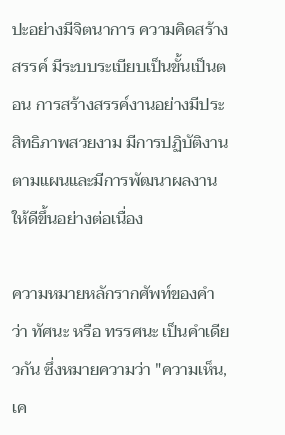ปะอย่างมีจิตนาการ ความคิดสร้างสรรค์ มีระบบระเบียบเป็นขั้นเป็นตอน การสร้างสรรค์งานอย่างมีประสิทธิภาพสวยงาม มีการปฏิบัติงานตามแผนและมีการพัฒนาผลงานให้ดีขึ้นอย่างต่อเนื่อง

ความหมายหลักรากศัพท์ของคำว่า ทัศนะ หรือ ทรรศนะ เป็นคำเดียวกัน ซึ่งหมายความว่า "ความเห็น,เค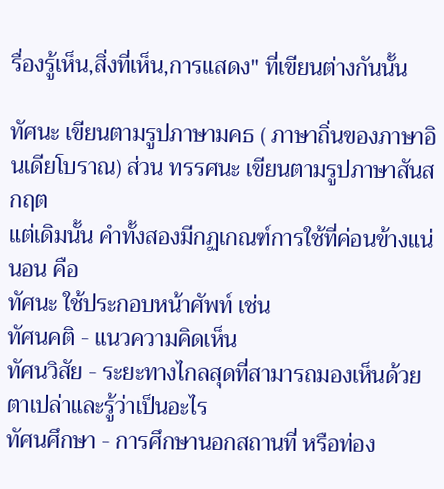รื่องรู้เห็น,สิ่งที่เห็น,การแสดง" ที่เขียนต่างกันนั้น

ทัศนะ เขียนตามรูปภาษามคธ ( ภาษาถิ่นของภาษาอินเดียโบราณ) ส่วน ทรรศนะ เขียนตามรูปภาษาสันสกฤต
แต่เดิมนั้น คำทั้งสองมีกฏเกณฑ์การใช้ที่ค่อนข้างแน่นอน คือ
ทัศนะ ใช้ประกอบหน้าศัพท์ เช่น
ทัศนคติ - แนวความคิดเห็น
ทัศนวิสัย - ระยะทางไกลสุดที่สามารถมองเห็นด้วยตาเปล่าและรู้ว่าเป็นอะไร
ทัศนศึกษา - การศึกษานอกสถานที่ หรือท่อง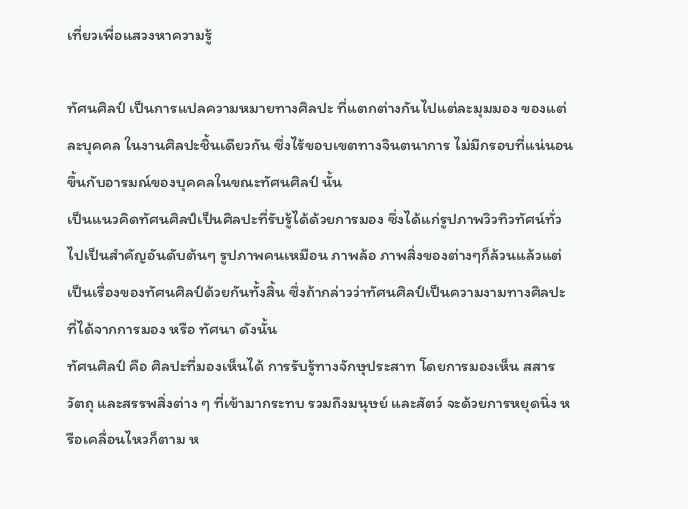เที่ยวเพื่อแสวงหาความรู้

ทัศนศิลป์ เป็นการแปลความหมายทางศิลปะ ที่แตกต่างกันไปแต่ละมุมมอง ของแต่ละบุคคล ในงานศิลปะชิ้นเดียวกัน ซึ่งไร้ขอบเขตทางจินตนาการ ไม่มีกรอบที่แน่นอน ขึ้นกับอารมณ์ของบุคคลในขณะทัศนศิลป์ นั้น
เป็นแนวคิดทัศนศิลป์เป็นศิลปะที่รับรู้ได้ด้วยการมอง ซึ่งได้แก่รูปภาพวิวทิวทัศน์ทั่วไปเป็นสำคัญอันดับต้นๆ รูปภาพคนเหมือน ภาพล้อ ภาพสิ่งของต่างๆก็ล้วนแล้วแต่เป็นเรื่องของทัศนศิลป์ด้วยกันทั้งสิ้น ซึ่งถ้ากล่าวว่าทัศนศิลป์เป็นความงามทางศิลปะที่ได้จากการมอง หรือ ทัศนา ดังนั้น
ทัศนศิลป์ คือ ศิลปะที่มองเห็นได้ การรับรู้ทางจักษุประสาท โดยการมองเห็น สสาร วัตถุ และสรรพสิ่งต่าง ๆ ที่เข้ามากระทบ รวมถึงมนุษย์ และสัตว์ จะด้วยการหยุดนิ่ง หรือเคลื่อนไหวก็ตาม ห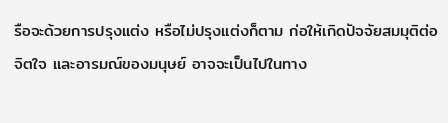รือจะด้วยการปรุงแต่ง หรือไม่ปรุงแต่งก็ตาม ก่อให้เกิดปัจจัยสมมุติต่อจิตใจ และอารมณ์ของมนุษย์ อาจจะเป็นไปในทาง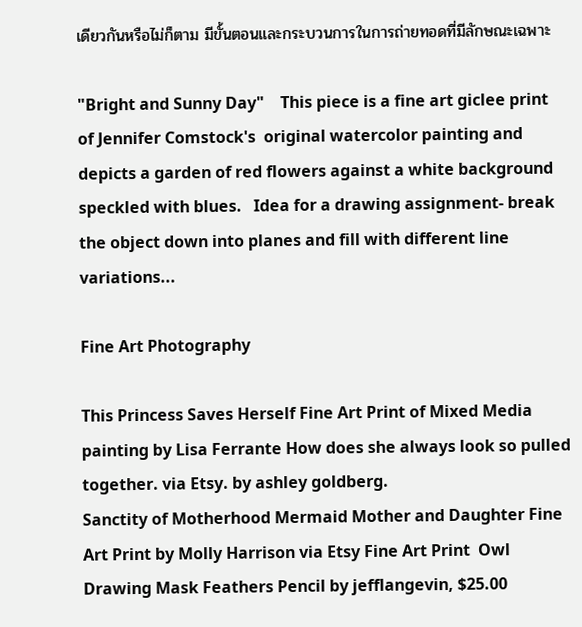เดียวกันหรือไม่ก็ตาม มีขั้นตอนและกระบวนการในการถ่ายทอดที่มีลักษณะเฉพาะ

"Bright and Sunny Day"    This piece is a fine art giclee print of Jennifer Comstock's  original watercolor painting and depicts a garden of red flowers against a white background speckled with blues.   Idea for a drawing assignment- break the object down into planes and fill with different line variations...

Fine Art Photography

This Princess Saves Herself Fine Art Print of Mixed Media painting by Lisa Ferrante How does she always look so pulled together. via Etsy. by ashley goldberg.
Sanctity of Motherhood Mermaid Mother and Daughter Fine Art Print by Molly Harrison via Etsy Fine Art Print  Owl Drawing Mask Feathers Pencil by jefflangevin, $25.00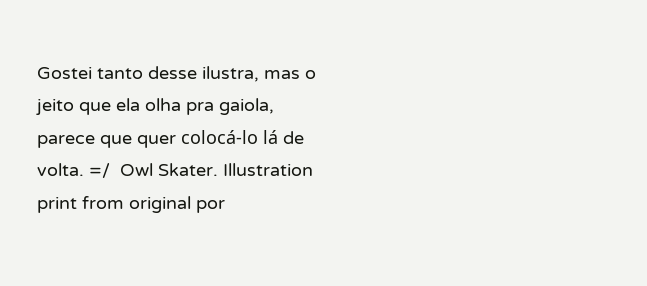Gostei tanto desse ilustra, mas o jeito que ela olha pra gaiola, parece que quer colocá-lo lá de volta. =/  Owl Skater. Illustration print from original por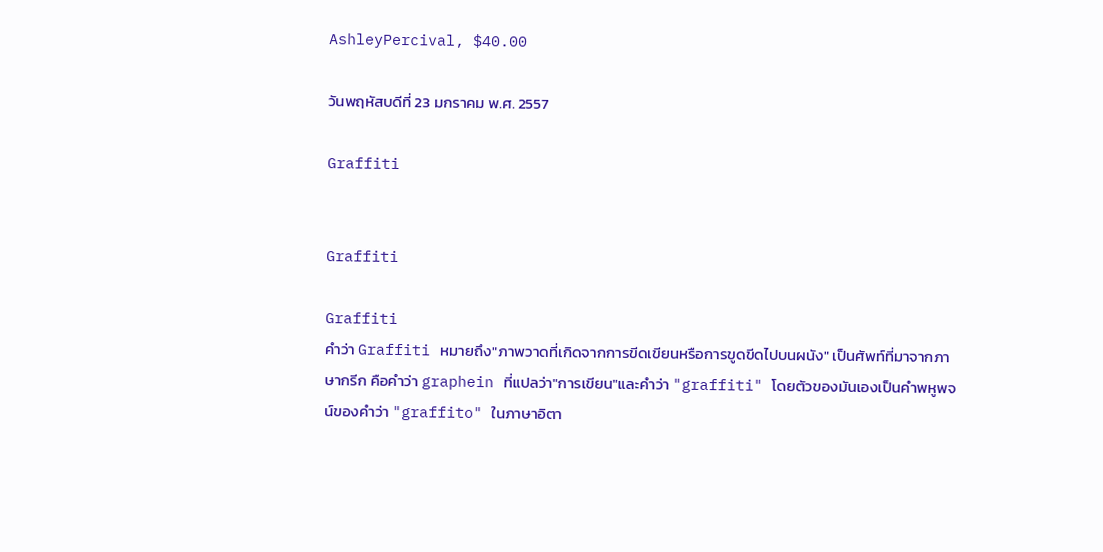AshleyPercival, $40.00

วันพฤหัสบดีที่ 23 มกราคม พ.ศ. 2557

Graffiti


Graffiti

Graffiti
คำว่า Graffiti หมายถึง"ภาพวาดที่เกิดจากการขีดเขียนหรือการขูดขีดไปบนผนัง" เป็นศัพท์ที่มาจากภาษากรีก คือคำว่า graphein ที่แปลว่า"การเขียน"และคำว่า "graffiti" โดยตัวของมันเองเป็นคำพหูพจน์ของคำว่า "graffito" ในภาษาอิตา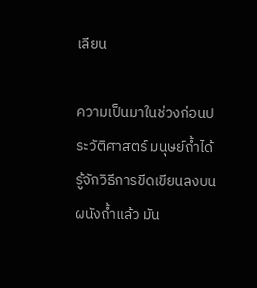เลียน

ความเป็นมาในช่วงก่อนประวัติศาสตร์ มนุษย์ถ้ำได้รู้จักวิธีการขีดเขียนลงบนผนังถ้ำแล้ว มัน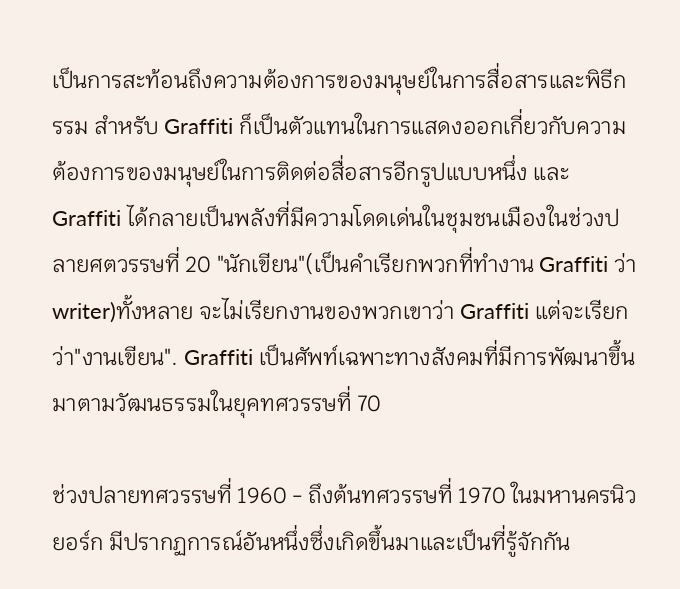เป็นการสะท้อนถึงความต้องการของมนุษย์ในการสื่อสารและพิธีกรรม สำหรับ Graffiti ก็เป็นตัวแทนในการแสดงออกเกี่ยวกับความต้องการของมนุษย์ในการติดต่อสื่อสารอีกรูปแบบหนึ่ง และ Graffiti ได้กลายเป็นพลังที่มีความโดดเด่นในชุมชนเมืองในช่วงปลายศตวรรษที่ 20 "นักเขียน"(เป็นคำเรียกพวกที่ทำงาน Graffiti ว่า writer)ทั้งหลาย จะไม่เรียกงานของพวกเขาว่า Graffiti แต่จะเรียกว่า"งานเขียน". Graffiti เป็นศัพท์เฉพาะทางสังคมที่มีการพัฒนาขึ้นมาตามวัฒนธรรมในยุคทศวรรษที่ 70

ช่วงปลายทศวรรษที่ 1960 - ถึงต้นทศวรรษที่ 1970 ในมหานครนิวยอร์ก มีปรากฏการณ์อันหนึ่งซึ่งเกิดขึ้นมาและเป็นที่รู้จักกัน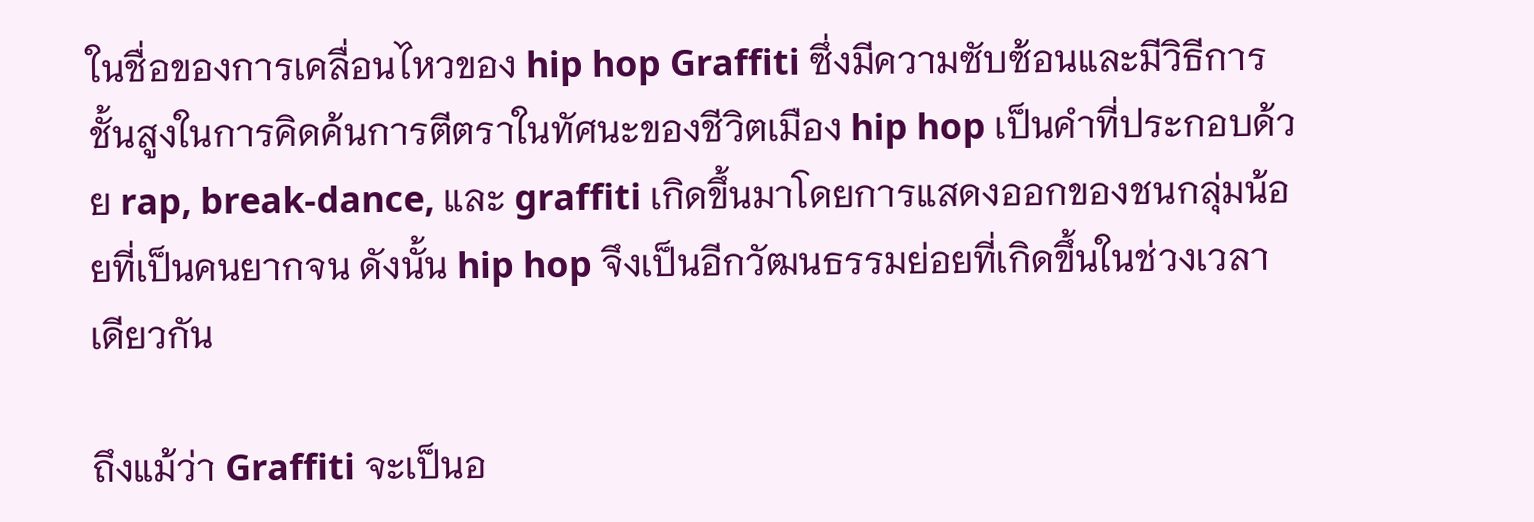ในชื่อของการเคลื่อนไหวของ hip hop Graffiti ซึ่งมีความซับซ้อนและมีวิธีการชั้นสูงในการคิดค้นการตีตราในทัศนะของชีวิตเมือง hip hop เป็นคำที่ประกอบด้วย rap, break-dance, และ graffiti เกิดขึ้นมาโดยการแสดงออกของชนกลุ่มน้อยที่เป็นคนยากจน ดังนั้น hip hop จึงเป็นอีกวัฒนธรรมย่อยที่เกิดขึ้นในช่วงเวลาเดียวกัน

ถึงแม้ว่า Graffiti จะเป็นอ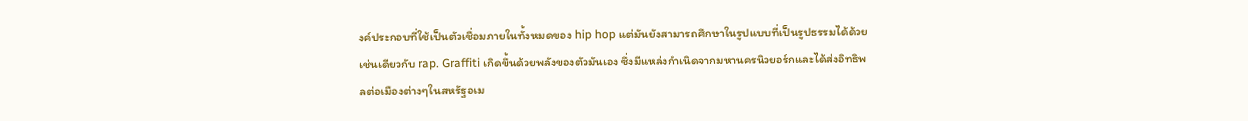งค์ประกอบที่ใช้เป็นตัวเชื่อมภายในทั้งหมดของ hip hop แต่มันยังสามารถศึกษาในรูปแบบที่เป็นรูปธรรมได้ด้วยเช่นเดียวกับ rap. Graffiti เกิดขึ้นด้วยพลังของตัวมันเอง ซึ่งมีแหล่งกำเนิดจากมหานครนิวยอร์กและได้ส่งอิทธิพลต่อเมืองต่างๆในสหรัฐอเม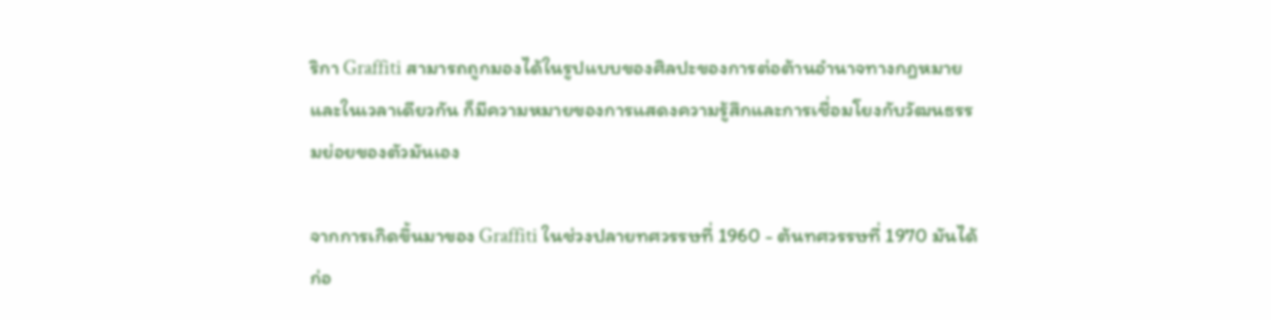ริกา Graffiti สามารถถูกมองได้ในรูปแบบของศิลปะของการต่อต้านอำนาจทางกฎหมาย และในเวลาเดียวกัน ก็มีความหมายของการแสดงความรู้สึกและการเชื่อมโยงกับวัฒนธรรมย่อยของตัวมันเอง

จากการเกิดขึ้นมาของ Graffiti ในช่วงปลายทศวรรษที่ 1960 - ต้นทศวรรษที่ 1970 มันได้ก่อ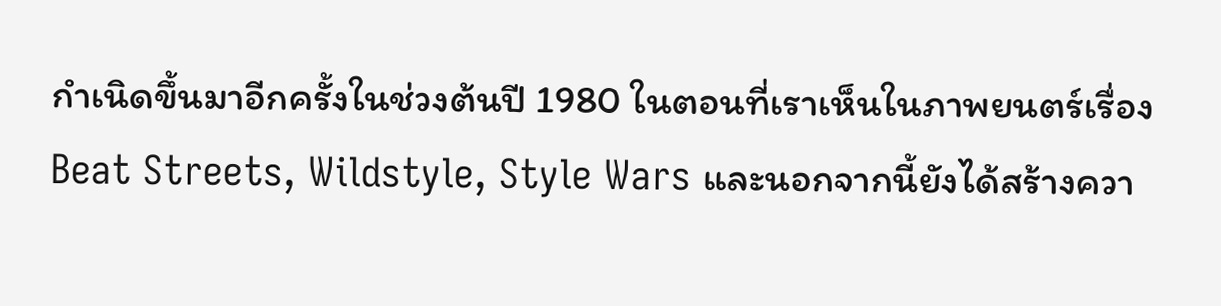กำเนิดขึ้นมาอีกครั้งในช่วงต้นปี 1980 ในตอนที่เราเห็นในภาพยนตร์เรื่อง Beat Streets, Wildstyle, Style Wars และนอกจากนี้ยังได้สร้างควา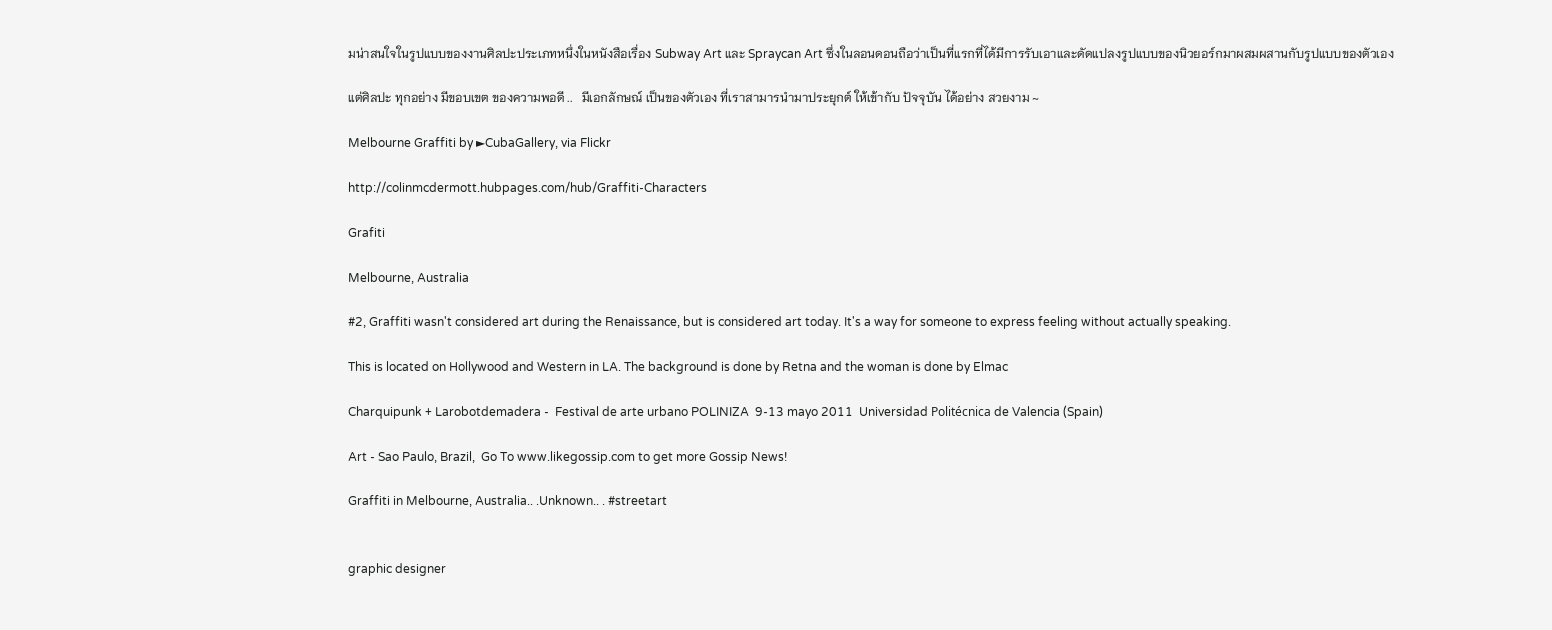มน่าสนใจในรูปแบบของงานศิลปะประเภทหนึ่งในหนังสือเรื่อง Subway Art และ Spraycan Art ซึ่งในลอนดอนถือว่าเป็นที่แรกที่ได้มีการรับเอาและดัดแปลงรูปแบบของนิวยอร์กมาผสมผสานกับรูปแบบของตัวเอง

แต่ศิลปะ ทุกอย่าง มีขอบเขต ของความพอดี ..   มีเอกลักษณ์ เป็นของตัวเอง ที่เราสามารนำมาประยุกต์ ให้เข้ากับ ปัจจุบัน ได้อย่าง สวยงาม ~

Melbourne Graffiti by ►CubaGallery, via Flickr

http://colinmcdermott.hubpages.com/hub/Graffiti-Characters

Grafiti

Melbourne, Australia

#2, Graffiti wasn't considered art during the Renaissance, but is considered art today. It's a way for someone to express feeling without actually speaking.

This is located on Hollywood and Western in LA. The background is done by Retna and the woman is done by Elmac

Charquipunk + Larobotdemadera -  Festival de arte urbano POLINIZA  9-13 mayo 2011  Universidad Politécnica de Valencia (Spain)

Art - Sao Paulo, Brazil,  Go To www.likegossip.com to get more Gossip News!

Graffiti in Melbourne, Australia.. .Unknown.. . #streetart


graphic designer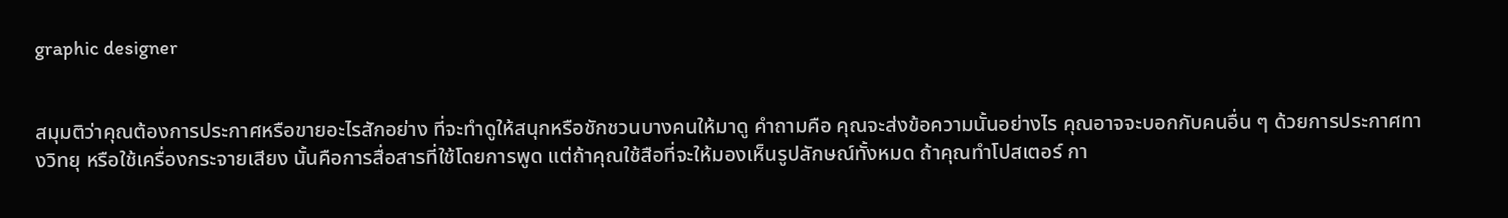graphic designer


สมุมติว่าคุณต้องการประกาศหรือขายอะไรสักอย่าง ที่จะทำดูให้สนุกหรือชักชวนบางคนให้มาดู คำถามคือ คุณจะส่งข้อความนั้นอย่างไร คุณอาจจะบอกกับคนอื่น ๆ ด้วยการประกาศทางวิทยุ หรือใช้เครื่องกระจายเสียง นั้นคือการสื่อสารที่ใช้โดยการพูด แต่ถ้าคุณใช้สือที่จะให้มองเห็นรูปลักษณ์ทั้งหมด ถ้าคุณทำโปสเตอร์ กา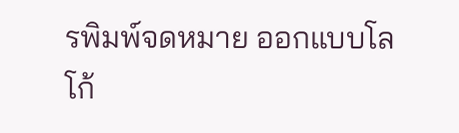รพิมพ์จดหมาย ออกแบบโลโก้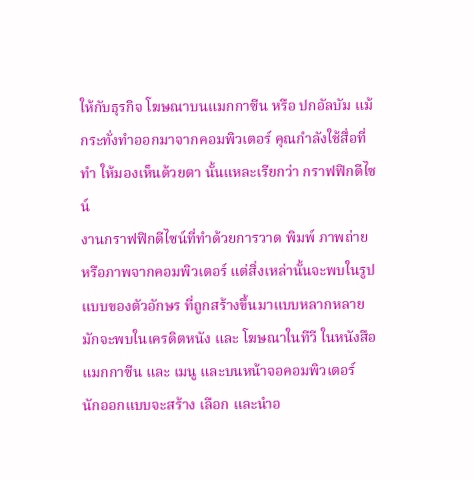ให้กับธุรกิจ โฆษณาบนแมกกาซีน หรือ ปกอัลบัม แม้กระทั่งทำออกมาจากคอมพิวเตอร์ คุณกำลังใช้สื่อที่ทำ ให้มองเห็นด้วยตา นั้นแหละเรียกว่า กราฟฟิกดีไซน์
งานกราฟฟิกดีไซน์ที่ทำด้วยการวาด พิมพ์ ภาพถ่าย หรือภาพจากคอมพิวเตอร์ แต่สิ่งเหล่านั้นจะพบในรูปแบบของตัวอักษร ที่ถูกสร้างขึ้นมาแบบหลากหลาย มักจะพบในเครดิตหนัง และ โฆษณาในทีวี ในหนังสือ แมกกาซีน และ เมนู และบนหน้าจอคอมพิวเตอร์
นักออกแบบจะสร้าง เลือก และนำอ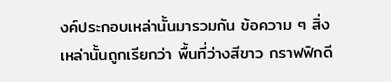งค์ประกอบเหล่านั้นมารวมกัน ข้อความ ๆ สิ่งเหล่านั้นถูกเรียกว่า พื้นที่ว่างสีขาว กราฟฟิกดี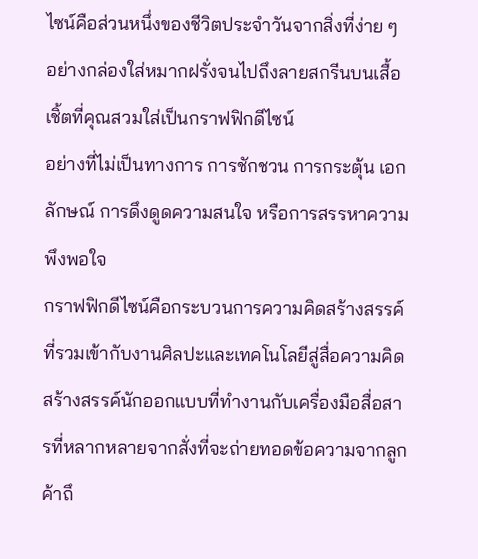ไซน์คือส่วนหนึ่งของชีวิตประจำวันจากสิ่งที่ง่าย ๆ อย่างกล่องใส่หมากฝรั่งจนไปถึงลายสกรีนบนเสื้อเชิ้ตที่คุณสวมใส่เป็นกราฟฟิกดีไซน์
อย่างที่ไม่เป็นทางการ การชักชวน การกระตุ้น เอกลักษณ์ การดึงดูดความสนใจ หรือการสรรหาความพึงพอใจ
กราฟฟิกดีไซน์คือกระบวนการความคิดสร้างสรรค์ที่รวมเข้ากับงานศิลปะและเทคโนโลยีสู่สื่อความคิดสร้างสรรค์นักออกแบบที่ทำงานกับเครื่องมือสื่อสารที่หลากหลายจากสั่งที่จะถ่ายทอดข้อความจากลูกค้าถึ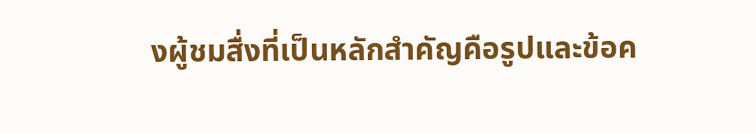งผู้ชมสื่งที่เป็นหลักสำคัญคือรูปและข้อค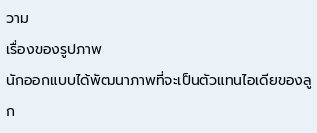วาม
เรื่องของรูปภาพ
นักออกแบบได้พัฒนาภาพที่จะเป็นตัวแทนไอเดียของลูก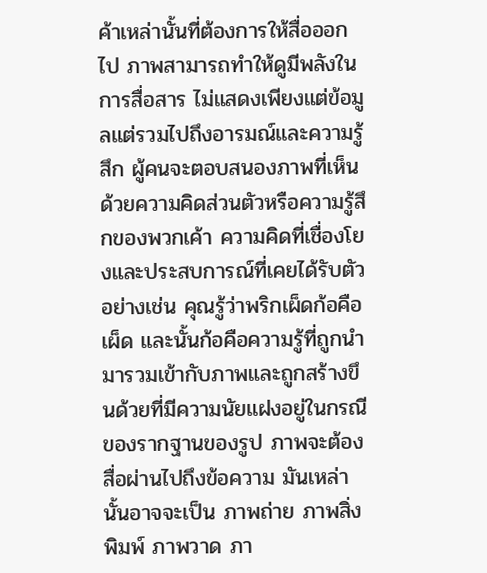ค้าเหล่านั้นที่ต้องการให้สื่อออกไป ภาพสามารถทำให้ดูมีพลังในการสื่อสาร ไม่แสดงเพียงแต่ข้อมูลแต่รวมไปถึงอารมณ์และความรู้สึก ผู้คนจะตอบสนองภาพที่เห็นด้วยความคิดส่วนตัวหรือความรู้สึกของพวกเค้า ความคิดที่เชื่องโยงและประสบการณ์ที่เคยได้รับตัวอย่างเช่น คุณรู้ว่าพริกเผ็ดก้อคือเผ็ด และนั้นก้อคือความรู้ที่ถูกนำมารวมเข้ากับภาพและถูกสร้างขึนด้วยที่มีความนัยแฝงอยู่ในกรณีของรากฐานของรูป ภาพจะต้องสื่อผ่านไปถึงข้อความ มันเหล่านั้นอาจจะเป็น ภาพถ่าย ภาพสิ่งพิมพ์ ภาพวาด ภา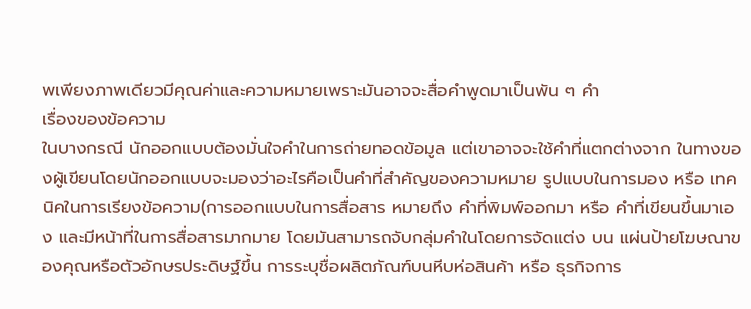พเพียงภาพเดียวมีคุณค่าและความหมายเพราะมันอาจจะสื่อคำพูดมาเป็นพัน ๆ คำ
เรื่องของข้อความ
ในบางกรณี นักออกแบบต้องมั่นใจคำในการถ่ายทอดข้อมูล แต่เขาอาจจะใช้คำที่แตกต่างจาก ในทางของผู้เขียนโดยนักออกแบบจะมองว่าอะไรคือเป็นคำที่สำคัญของความหมาย รูปแบบในการมอง หรือ เทคนิคในการเรียงข้อความ(การออกแบบในการสื่อสาร หมายถึง คำที่พิมพ์ออกมา หรือ คำที่เขียนขึ้นมาเอง และมีหน้าที่ในการสื่อสารมากมาย โดยมันสามารถจับกลุ่มคำในโดยการจัดแต่ง บน แผ่นป้ายโฆษณาของคุณหรือตัวอักษรประดิษฐ์ขึ้น การระบุชื่อผลิตภัณฑ์บนหีบห่อสินค้า หรือ ธุรกิจการ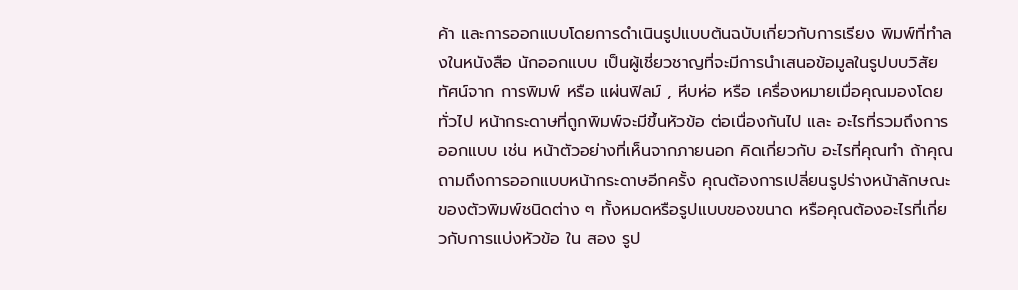ค้า และการออกแบบโดยการดำเนินรูปแบบต้นฉบับเกี่ยวกับการเรียง พิมพ์ที่ทำลงในหนังสือ นักออกแบบ เป็นผู้เชี่ยวชาญที่จะมีการนำเสนอข้อมูลในรูปบบวิสัยทัศน์จาก การพิมพ์ หรือ แผ่นฟิลม์ , หีบห่อ หรือ เครื่องหมายเมื่อคุณมองโดยทั่วไป หน้ากระดาษที่ถูกพิมพ์จะมีขึ้นหัวข้อ ต่อเนื่องกันไป และ อะไรที่รวมถึงการออกแบบ เช่น หน้าตัวอย่างที่เห็นจากภายนอก คิดเกี่ยวกับ อะไรที่คุณทำ ถ้าคุณถามถึงการออกแบบหน้ากระดาษอีกครั้ง คุณต้องการเปลี่ยนรูปร่างหน้าลักษณะของตัวพิมพ์ชนิดต่าง ๆ ทั้งหมดหรือรูปแบบของขนาด หรือคุณต้องอะไรที่เกี่ยวกับการแบ่งหัวข้อ ใน สอง รูป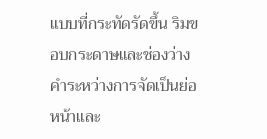แบบที่กระทัดรัดขึ้น ริมขอบกระดาษและช่องว่างคำระหว่างการจัดเป็นย่อหน้าและ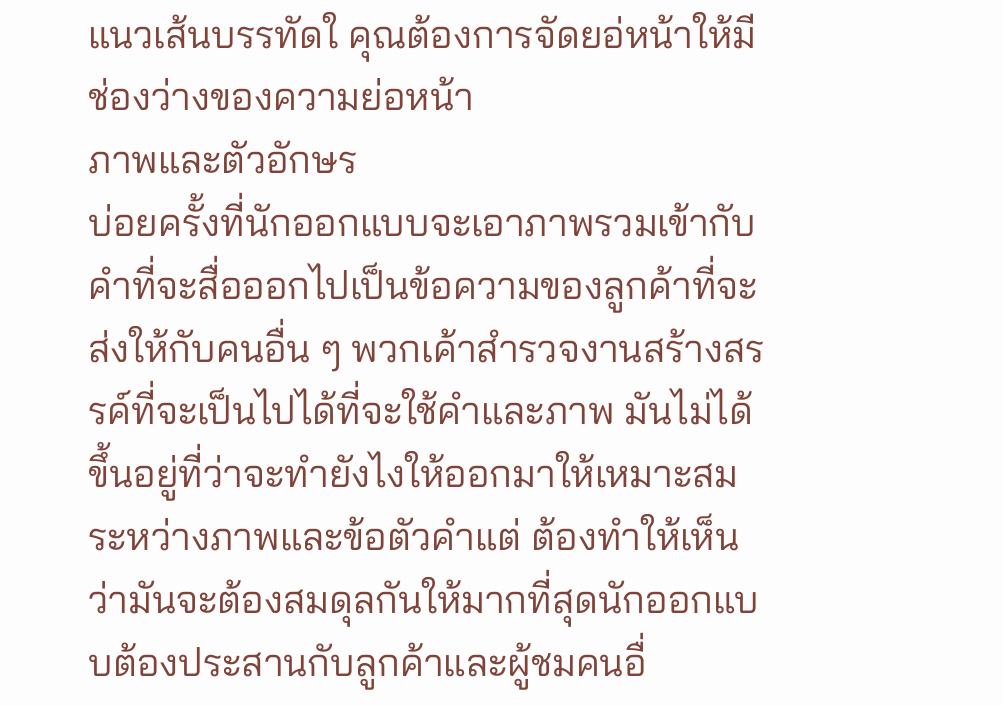แนวเส้นบรรทัดใ คุณต้องการจัดยอ่หน้าให้มีช่องว่างของความย่อหน้า
ภาพและตัวอักษร
บ่อยครั้งที่นักออกแบบจะเอาภาพรวมเข้ากับคำที่จะสื่อออกไปเป็นข้อความของลูกค้าที่จะส่งให้กับคนอื่น ๆ พวกเค้าสำรวจงานสร้างสรรค์ที่จะเป็นไปได้ที่จะใช้คำและภาพ มันไม่ได้ขึ้นอยู่ที่ว่าจะทำยังไงให้ออกมาให้เหมาะสมระหว่างภาพและข้อตัวคำแต่ ต้องทำให้เห็นว่ามันจะต้องสมดุลกันให้มากที่สุดนักออกแบบต้องประสานกับลูกค้าและผู้ชมคนอื่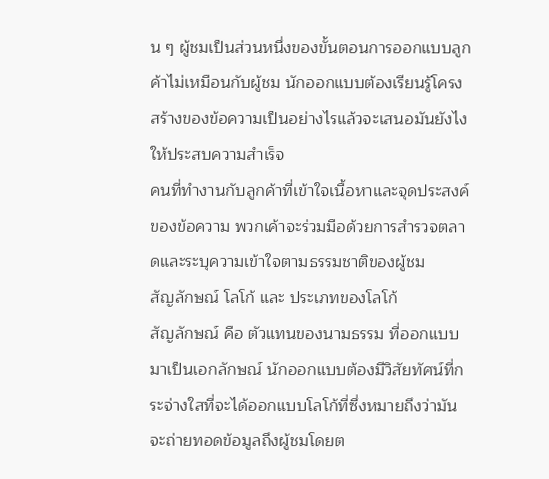น ๆ ผู้ชมเป็นส่วนหนึ่งของขั้นตอนการออกแบบลูกค้าไม่เหมือนกับผู้ชม นักออกแบบต้องเรียนรู้โครงสร้างของข้อความเป็นอย่างไรแล้วจะเสนอมันยังไงให้ประสบความสำเร็จ
คนที่ทำงานกับลูกค้าที่เข้าใจเนื้อหาและจุดประสงค์ของข้อความ พวกเค้าจะร่วมมือด้วยการสำรวจตลาดและระบุความเข้าใจตามธรรมชาติของผู้ชม
สัญลักษณ์ โลโก้ และ ประเภทของโลโก้
สัญลักษณ์ คือ ตัวแทนของนามธรรม ที่ออกแบบมาเป็นเอกลักษณ์ นักออกแบบต้องมีวิสัยทัศน์ที่กระจ่างใสที่จะได้ออกแบบโลโก้ที่ซึ่งหมายถึงว่ามันจะถ่ายทอดข้อมูลถึงผู้ชมโดยต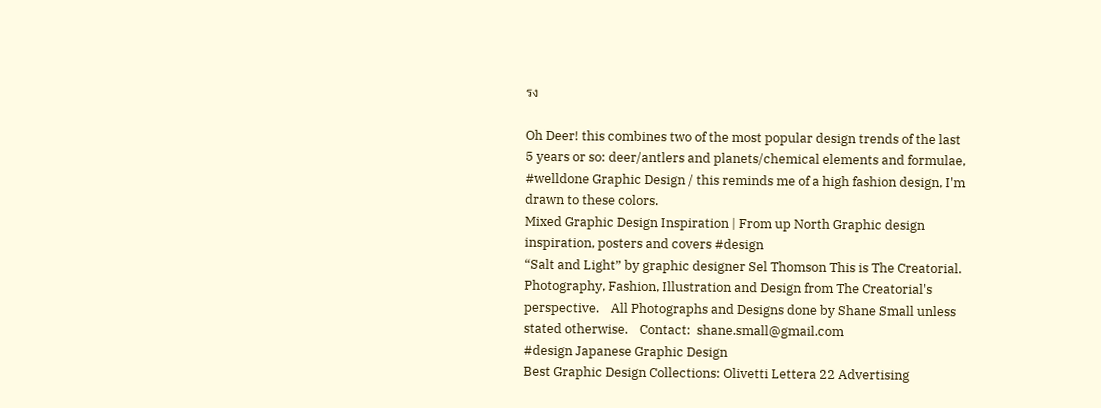รง

Oh Deer! this combines two of the most popular design trends of the last 5 years or so: deer/antlers and planets/chemical elements and formulae, #welldone Graphic Design / this reminds me of a high fashion design, I'm drawn to these colors.
Mixed Graphic Design Inspiration | From up North Graphic design inspiration, posters and covers #design
“Salt and Light” by graphic designer Sel Thomson This is The Creatorial.    Photography, Fashion, Illustration and Design from The Creatorial's perspective.    All Photographs and Designs done by Shane Small unless stated otherwise.    Contact:  shane.small@gmail.com
#design Japanese Graphic Design
Best Graphic Design Collections: Olivetti Lettera 22 Advertising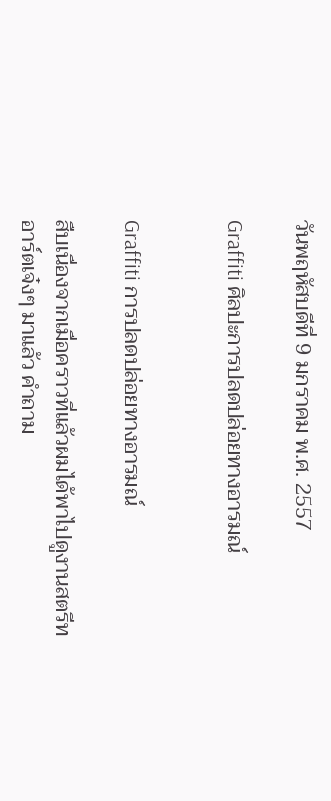วันพฤหัสบดีที่ 9 มกราคม พ.ศ. 2557

Graffiti ศิลปะการปลดปล่อยทางอารมณ์


Graffiti การปลดปล่อยทางอารมณ์

สืบเนื่องจากเมื่อคราวที่แล้วผมได้พาไปดูงานสตรีทอาร์ตเจ๋งๆ มาแล้ว คำถาม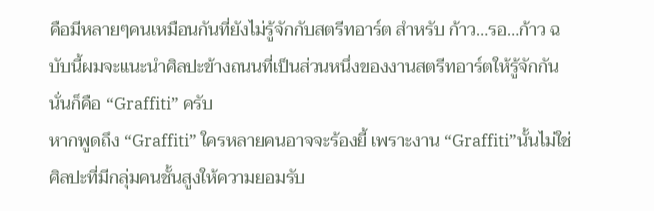คือมีหลายๆคนเหมือนกันที่ยังไม่รู้จักกับสตรีทอาร์ต สำหรับ ก้าว…รอ…ก้าว ฉบับนี้ผมจะแนะนำศิลปะข้างถนนที่เป็นส่วนหนึ่งของงานสตรีทอาร์ตให้รู้จักกัน นั่นก็คือ “Graffiti” ครับ
หากพูดถึง “Graffiti” ใครหลายคนอาจจะร้องยี้ เพราะงาน “Graffiti”นั้นไม่ใช่ศิลปะที่มีกลุ่มคนชั้นสูงให้ความยอมรับ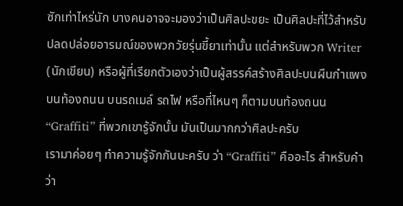ซักเท่าไหร่นัก บางคนอาจจะมองว่าเป็นศิลปะขยะ เป็นศิลปะที่ไว้สำหรับปลดปล่อยอารมณ์ของพวกวัยรุ่นขี้ยาเท่านั้น แต่สำหรับพวก Writer (นักเขียน) หรือผู้ที่เรียกตัวเองว่าเป็นผู้สรรค์สร้างศิลปะบนผืนกำแพง บนท้องถนน บนรถเมล์ รถไฟ หรือที่ไหนๆ ก็ตามบนท้องถนน“Graffiti” ที่พวกเขารู้จักนั้น มันเป็นมากกว่าศิลปะครับ
เรามาค่อยๆ ทำความรู้จักกันนะครับ ว่า “Graffiti” คืออะไร สำหรับคำว่า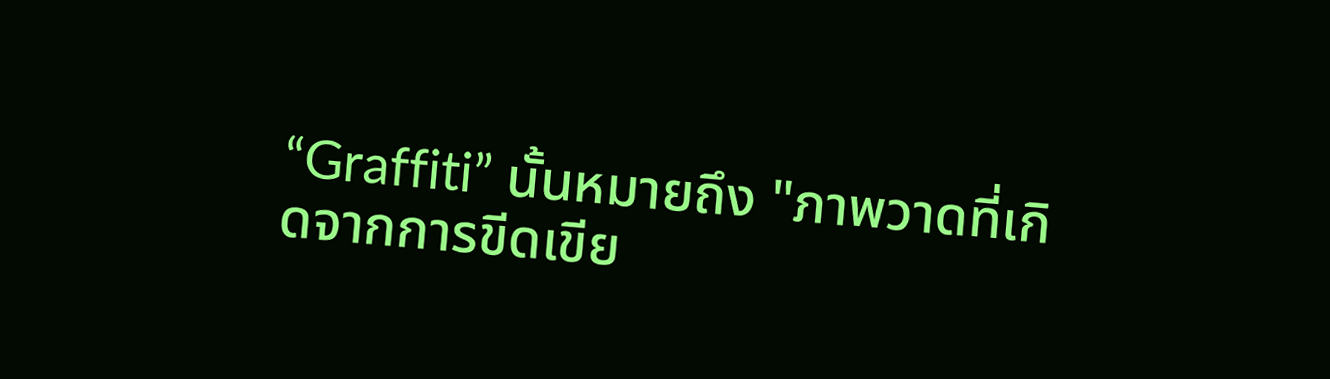“Graffiti” นั้นหมายถึง "ภาพวาดที่เกิดจากการขีดเขีย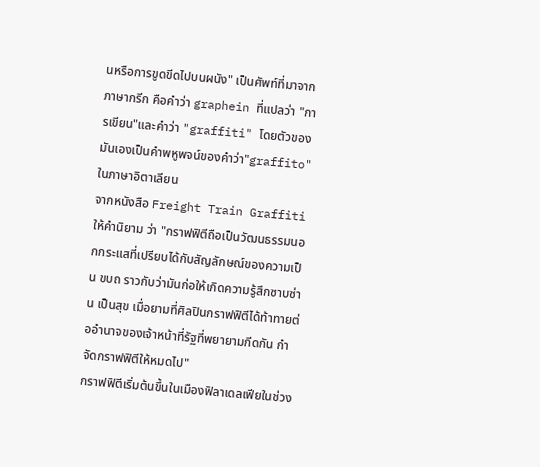นหรือการขูดขีดไปบนผนัง" เป็นศัพท์ที่มาจากภาษากรีก คือคำว่า graphein ที่แปลว่า "การเขียน"และคำว่า "graffiti" โดยตัวของมันเองเป็นคำพหูพจน์ของคำว่า"graffito" ในภาษาอิตาเลียน
จากหนังสือ Freight Train Graffiti ให้คำนิยาม ว่า "กราฟฟิตีถือเป็นวัฒนธรรมนอกกระแสที่เปรียบได้กับสัญลักษณ์ของความเป็น ขบถ ราวกับว่ามันก่อให้เกิดความรู้สึกซาบซ่าน เป็นสุข เมื่อยามที่ศิลปินกราฟฟิตีได้ท้าทายต่ออำนาจของเจ้าหน้าที่รัฐที่พยายามกีดกัน กำจัดกราฟฟิตีให้หมดไป"
กราฟฟิตีเริ่มต้นขึ้นในเมืองฟิลาเดลเฟียในช่วง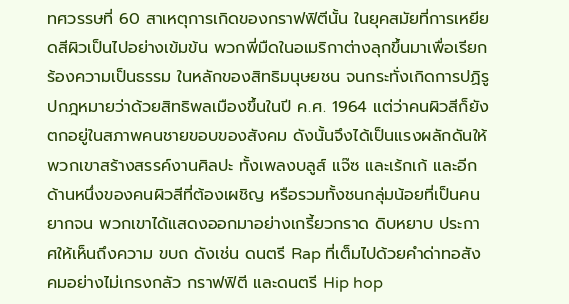ทศวรรษที่ 60 สาเหตุการเกิดของกราฟฟิตีนั้น ในยุคสมัยที่การเหยียดสีผิวเป็นไปอย่างเข้มข้น พวกพี่มืดในอเมริกาต่างลุกขึ้นมาเพื่อเรียกร้องความเป็นธรรม ในหลักของสิทธิมนุษยชน จนกระทั่งเกิดการปฏิรูปกฎหมายว่าด้วยสิทธิพลเมืองขึ้นในปี ค.ศ. 1964 แต่ว่าคนผิวสีก็ยังตกอยู่ในสภาพคนชายขอบของสังคม ดังนั้นจึงได้เป็นแรงผลักดันให้พวกเขาสร้างสรรค์งานศิลปะ ทั้งเพลงบลูส์ แจ๊ซ และเร้กเก้ และอีกด้านหนึ่งของคนผิวสีที่ต้องเผชิญ หรือรวมทั้งชนกลุ่มน้อยที่เป็นคนยากจน พวกเขาได้แสดงออกมาอย่างเกรี้ยวกราด ดิบหยาบ ประกาศให้เห็นถึงความ ขบถ ดังเช่น ดนตรี Rap ที่เต็มไปด้วยคำด่าทอสังคมอย่างไม่เกรงกลัว กราฟฟิตี และดนตรี Hip hop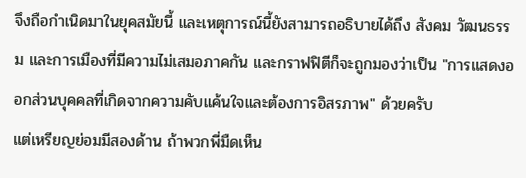จึงถือกำเนิดมาในยุคสมัยนี้ และเหตุการณ์นี้ยังสามารถอธิบายได้ถึง สังคม วัฒนธรรม และการเมืองที่มีความไม่เสมอภาคกัน และกราฟฟิตีก็จะถูกมองว่าเป็น "การแสดงออกส่วนบุคคลที่เกิดจากความคับแค้นใจและต้องการอิสรภาพ" ด้วยครับ
แต่เหรียญย่อมมีสองด้าน ถ้าพวกพี่มืดเห็น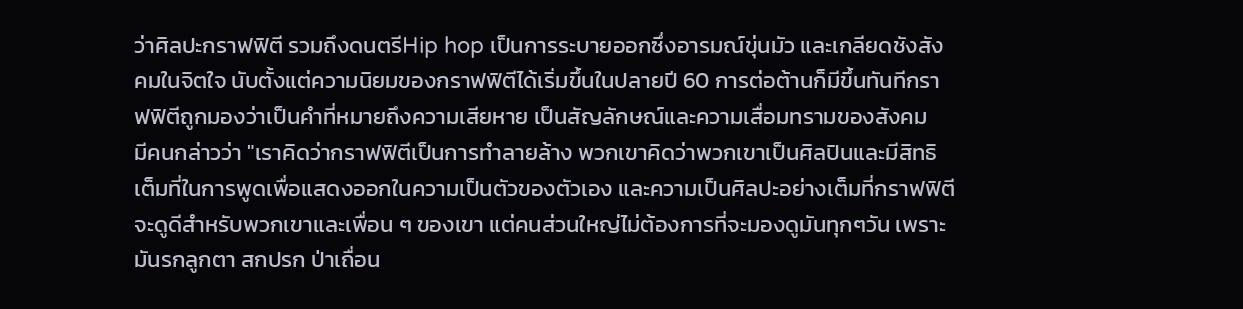ว่าศิลปะกราฟฟิตี รวมถึงดนตรีHip hop เป็นการระบายออกซึ่งอารมณ์ขุ่นมัว และเกลียดชังสังคมในจิตใจ นับตั้งแต่ความนิยมของกราฟฟิตีได้เริ่มขึ้นในปลายปี 60 การต่อต้านก็มีขึ้นทันทีกราฟฟิตีถูกมองว่าเป็นคำที่หมายถึงความเสียหาย เป็นสัญลักษณ์และความเสื่อมทรามของสังคม
มีคนกล่าวว่า "เราคิดว่ากราฟฟิตีเป็นการทำลายล้าง พวกเขาคิดว่าพวกเขาเป็นศิลปินและมีสิทธิเต็มที่ในการพูดเพื่อแสดงออกในความเป็นตัวของตัวเอง และความเป็นศิลปะอย่างเต็มที่กราฟฟิตีจะดูดีสำหรับพวกเขาและเพื่อน ๆ ของเขา แต่คนส่วนใหญ่ไม่ต้องการที่จะมองดูมันทุกๆวัน เพราะมันรกลูกตา สกปรก ป่าเถื่อน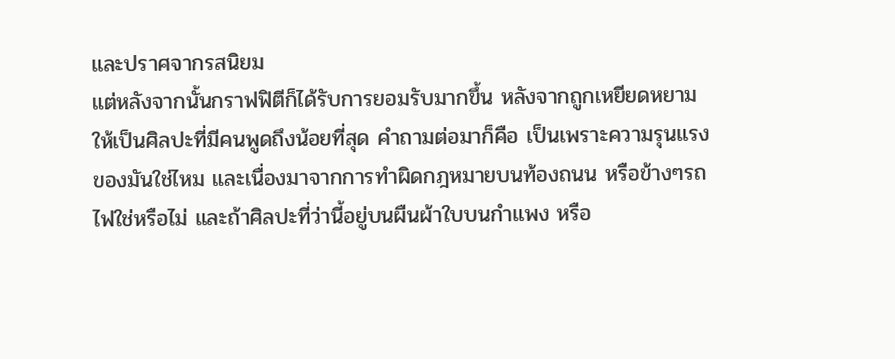และปราศจากรสนิยม
แต่หลังจากนั้นกราฟฟิตีก็ได้รับการยอมรับมากขึ้น หลังจากถูกเหยียดหยามให้เป็นศิลปะที่มีคนพูดถึงน้อยที่สุด คำถามต่อมาก็คือ เป็นเพราะความรุนแรงของมันใช่ไหม และเนื่องมาจากการทำผิดกฎหมายบนท้องถนน หรือข้างๆรถไฟใช่หรือไม่ และถ้าศิลปะที่ว่านี้อยู่บนผืนผ้าใบบนกำแพง หรือ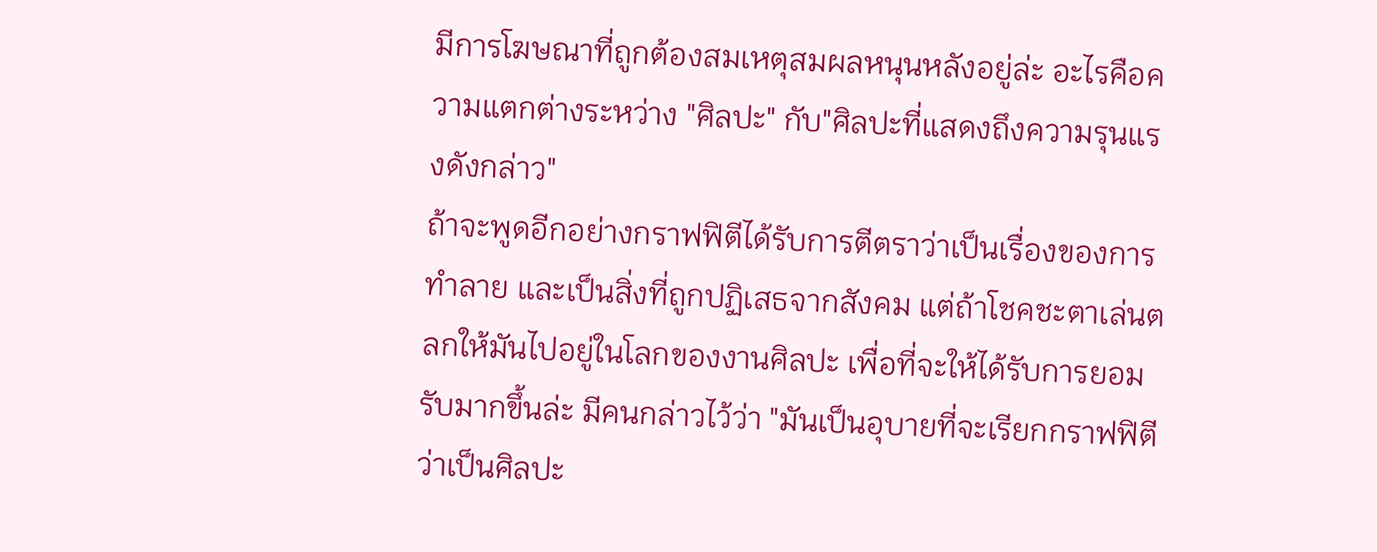มีการโฆษณาที่ถูกต้องสมเหตุสมผลหนุนหลังอยู่ล่ะ อะไรคือความแตกต่างระหว่าง "ศิลปะ" กับ"ศิลปะที่แสดงถึงความรุนแรงดังกล่าว"
ถ้าจะพูดอีกอย่างกราฟฟิตีได้รับการตีตราว่าเป็นเรื่องของการทำลาย และเป็นสิ่งที่ถูกปฏิเสธจากสังคม แต่ถ้าโชคชะตาเล่นตลกให้มันไปอยู่ในโลกของงานศิลปะ เพื่อที่จะให้ได้รับการยอมรับมากขึ้นล่ะ มีคนกล่าวไว้ว่า "มันเป็นอุบายที่จะเรียกกราฟฟิตีว่าเป็นศิลปะ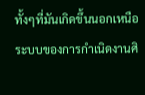ทั้งๆที่มันเกิดขึ้นนอกเหนือระบบของการกำเนิดงานศิ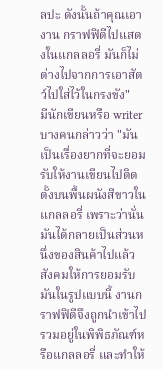ลปะ ดังนั้นถ้าคุณเอางาน กราฟฟิตีไปแสดงในแกลลอรี่ มันก็ไม่ต่างไปจากการเอาสัตว์ไปใส่ไว้ในกรงขัง"
มีนักเขียนหรือ writer บางคนกล่าวว่า "มันเป็นเรื่องยากที่จะยอมรับให้งานเขียนไปติดตั้งบนพื้นผนังสีขาวในแกลลอรี่ เพราะว่านั่นมันได้กลายเป็นส่วนหนึ่งของสินค้าไปแล้ว สังคมให้การยอมรับมันในรูปแบบนี้ งานกราฟฟิตีจึงถูกนำเข้าไปรวมอยู่ในพิพิธภัณฑ์หรือแกลลอรี่ และทำให้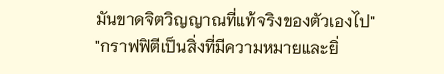มันขาดจิตวิญญาณที่แท้จริงของตัวเองไป"
"กราฟฟิตีเป็นสิ่งที่มีความหมายและยิ่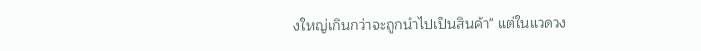งใหญ่เกินกว่าจะถูกนำไปเป็นสินค้า" แต่ในแวดวง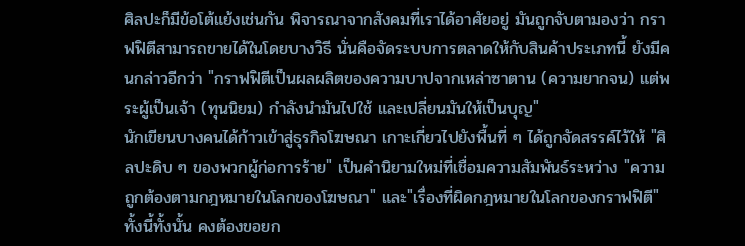ศิลปะก็มีข้อโต้แย้งเช่นกัน พิจารณาจากสังคมที่เราได้อาศัยอยู่ มันถูกจับตามองว่า กราฟฟิตีสามารถขายได้ในโดยบางวิธี นั่นคือจัดระบบการตลาดให้กับสินค้าประเภทนี้ ยังมีคนกล่าวอีกว่า "กราฟฟิตีเป็นผลผลิตของความบาปจากเหล่าซาตาน (ความยากจน) แต่พระผู้เป็นเจ้า (ทุนนิยม) กำลังนำมันไปใช้ และเปลี่ยนมันให้เป็นบุญ"
นักเขียนบางคนได้ก้าวเข้าสู่ธุรกิจโฆษณา เกาะเกี่ยวไปยังพื้นที่ ๆ ได้ถูกจัดสรรค์ไว้ให้ "ศิลปะดิบ ๆ ของพวกผู้ก่อการร้าย" เป็นคำนิยามใหม่ที่เชื่อมความสัมพันธ์ระหว่าง "ความถูกต้องตามกฎหมายในโลกของโฆษณา" และ"เรื่องที่ผิดกฎหมายในโลกของกราฟฟิตี"
ทั้งนี้ทั้งนั้น คงต้องขอยก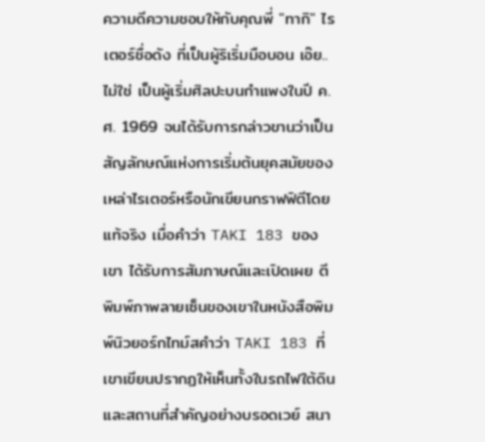ความดีความชอบให้กับคุณพี่ "ทากิ" ไรเตอร์ชื่อดัง ที่เป็นผู้ริเริ่มมือบอน เอ๊ย..ไม่ใช่ เป็นผู้เริ่มศิลปะบนกำแพงในปี ค.ศ. 1969 จนได้รับการกล่าวขานว่าเป็นสัญลักษณ์แห่งการเริ่มต้นยุคสมัยของเหล่าไรเตอร์หรือนักเขียนกราฟฟิตีโดยแท้จริง เมื่อคำว่า TAKI 183 ของเขา ได้รับการสัมภาษณ์และเปิดเผย ตีพิมพ์ภาพลายเซ็นของเขาในหนังสือพิมพ์นิวยอร์กไทม์สคำว่า TAKI 183 ที่เขาเขียนปรากฏให้เห็นทั้งในรถไฟใต้ดินและสถานที่สำคัญอย่างบรอดเวย์ สนา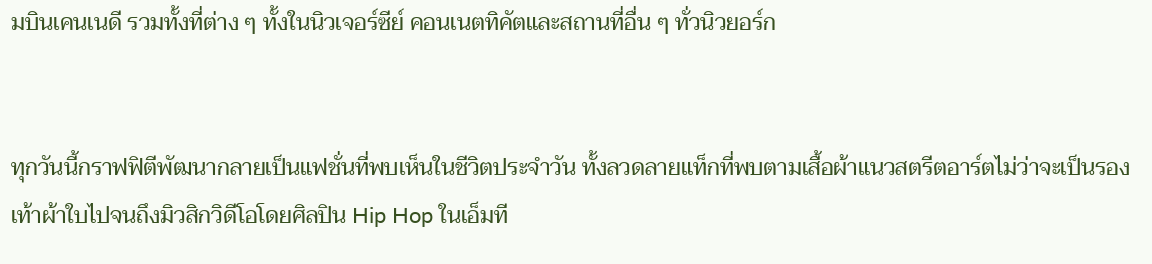มบินเคนเนดี รวมทั้งที่ต่าง ๆ ทั้งในนิวเจอร์ซีย์ คอนเนตทิคัตและสถานที่อื่น ๆ ทั่วนิวยอร์ก


ทุกวันนี้กราฟฟิตีพัฒนากลายเป็นแฟชั่นที่พบเห็นในชีวิตประจำวัน ทั้งลวดลายแท็กที่พบตามเสื้อผ้าแนวสตรีตอาร์ตไม่ว่าจะเป็นรองเท้าผ้าใบไปจนถึงมิวสิกวิดีโอโดยศิลปิน Hip Hop ในเอ็มที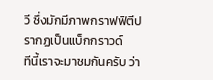วี ซึ่งมักมีภาพกราฟฟิตีปรากฏเป็นแบ็กกราวด์
ทีนี้เราจะมาชมกันครับ ว่า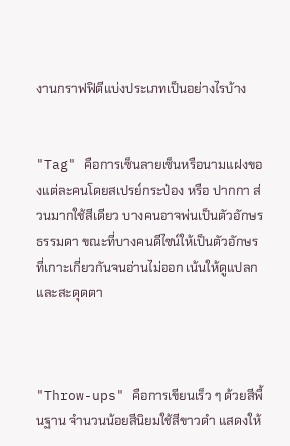งานกราฟฟิตีแบ่งประเภทเป็นอย่างไรบ้าง


"Tag" คือการเซ็นลายเซ็นหรือนามแฝงของแต่ละคนโดยสเปรย์กระป๋อง หรือ ปากกา ส่วนมากใช้สีเดียว บางคนอาจพ่นเป็นตัวอักษรธรรมดา ขณะที่บางคนดีไซน์ให้เป็นตัวอักษรที่เกาะเกี่ยวกันจนอ่านไม่ออก เน้นให้ดูแปลกและสะดุดตา



"Throw-ups" คือการเขียนเร็ว ๆ ด้วยสีพื้นฐาน จำนวนน้อยสีนิยมใช้สีขาวดำ แสดงให้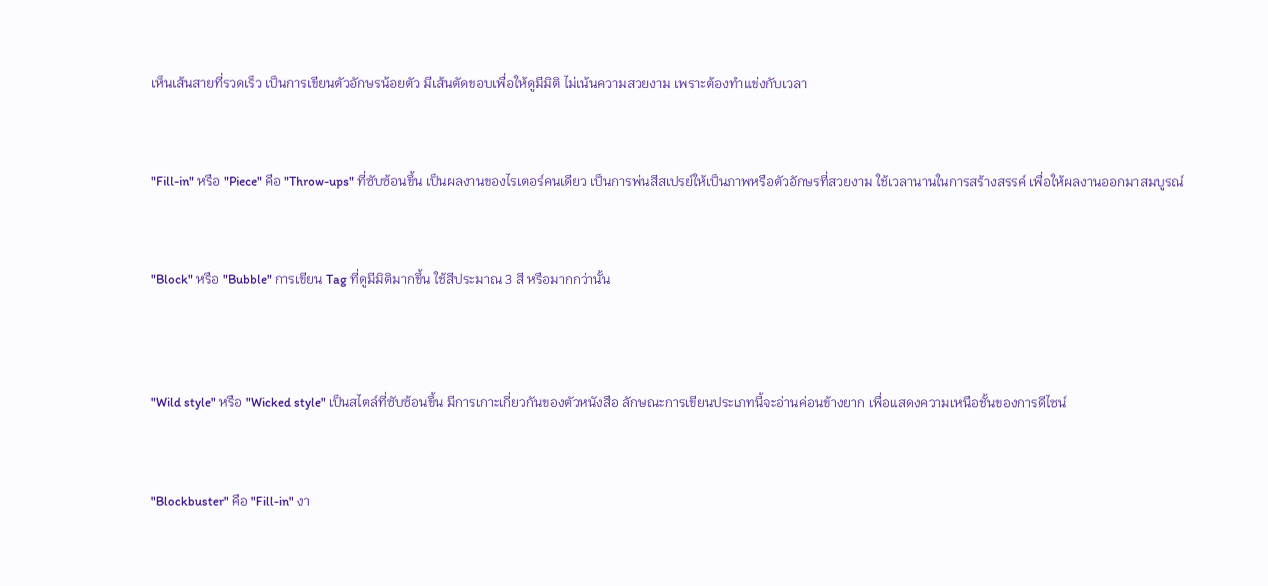เห็นเส้นสายที่รวดเร็ว เป็นการเขียนตัวอักษรน้อยตัว มีเส้นตัดขอบเพื่อให้ดูมีมิติ ไม่เน้นความสวยงาม เพราะต้องทำแข่งกับเวลา



"Fill-in" หรือ "Piece" คือ "Throw-ups" ที่ซับซ้อนขึ้น เป็นผลงานของไรเตอร์คนเดียว เป็นการพ่นสีสเปรย์ให้เป็นภาพหรือตัวอักษรที่สวยงาม ใช้เวลานานในการสร้างสรรค์ เพื่อให้ผลงานออกมาสมบูรณ์



"Block" หรือ "Bubble" การเขียน Tag ที่ดูมีมิติมากขึ้น ใช้สีประมาณ 3 สี หรือมากกว่านั้น




"Wild style" หรือ "Wicked style" เป็นสไตล์ที่ซับซ้อนขึ้น มีการเกาะเกี่ยวกันของตัวหนังสือ ลักษณะการเขียนประเภทนี้จะอ่านค่อนข้างยาก เพื่อแสดงความเหนือชั้นของการดีไซน์



"Blockbuster" คือ "Fill-in" งา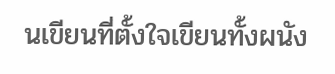นเขียนที่ตั้งใจเขียนทั้งผนัง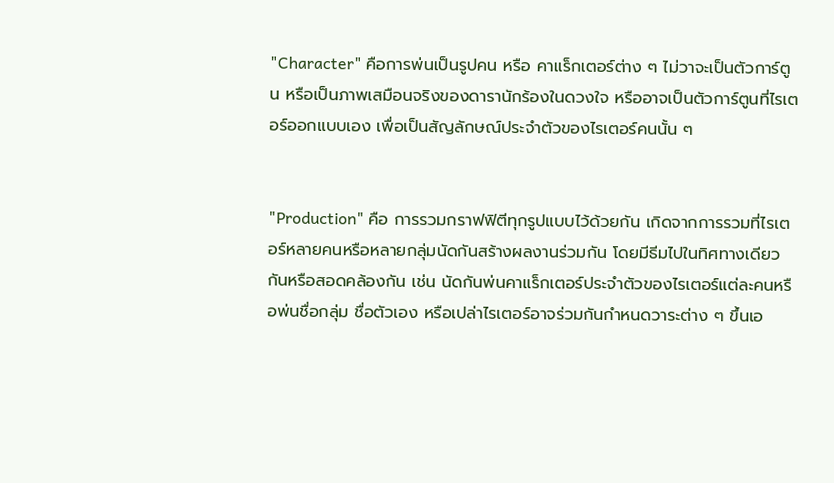"Character" คือการพ่นเป็นรูปคน หรือ คาแร็กเตอร์ต่าง ๆ ไม่วาจะเป็นตัวการ์ตูน หรือเป็นภาพเสมือนจริงของดารานักร้องในดวงใจ หรืออาจเป็นตัวการ์ตูนที่ไรเตอร์ออกแบบเอง เพื่อเป็นสัญลักษณ์ประจำตัวของไรเตอร์คนนั้น ๆ


"Production" คือ การรวมกราฟฟิตีทุกรูปแบบไว้ด้วยกัน เกิดจากการรวมที่ไรเตอร์หลายคนหรือหลายกลุ่มนัดกันสร้างผลงานร่วมกัน โดยมีธีมไปในทิศทางเดียวกันหรือสอดคล้องกัน เช่น นัดกันพ่นคาแร็กเตอร์ประจำตัวของไรเตอร์แต่ละคนหรือพ่นชื่อกลุ่ม ชื่อตัวเอง หรือเปล่าไรเตอร์อาจร่วมกันกำหนดวาระต่าง ๆ ขึ้นเอ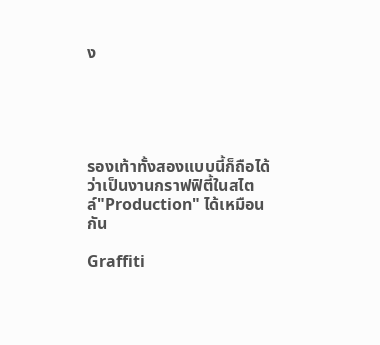ง





รองเท้าทั้งสองแบบนี้ก็ถือได้ว่าเป็นงานกราฟฟิตี้ในสไตล์"Production" ได้เหมือนกัน

Graffiti